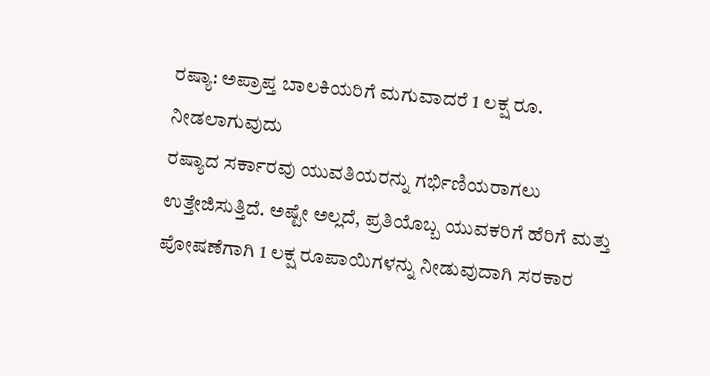ರಷ್ಯಾ: ಅಪ್ರಾಪ್ತ ಬಾಲಕಿಯರಿಗೆ ಮಗುವಾದರೆ 1 ಲಕ್ಷ ರೂ. ನೀಡಲಾಗುವುದು
ರಷ್ಯಾದ ಸರ್ಕಾರವು ಯುವತಿಯರನ್ನು ಗರ್ಭಿಣಿಯರಾಗಲು ಉತ್ತೇಜಿಸುತ್ತಿದೆ. ಅಷ್ಟೇ ಅಲ್ಲದೆ, ಪ್ರತಿಯೊಬ್ಬ ಯುವಕರಿಗೆ ಹೆರಿಗೆ ಮತ್ತು ಪೋಷಣೆಗಾಗಿ 1 ಲಕ್ಷ ರೂಪಾಯಿಗಳನ್ನು ನೀಡುವುದಾಗಿ ಸರಕಾರ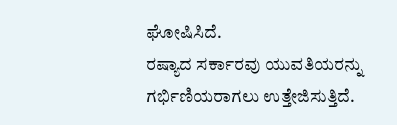ಘೋಷಿಸಿದೆ.
ರಷ್ಯಾದ ಸರ್ಕಾರವು ಯುವತಿಯರನ್ನು ಗರ್ಭಿಣಿಯರಾಗಲು ಉತ್ತೇಜಿಸುತ್ತಿದೆ.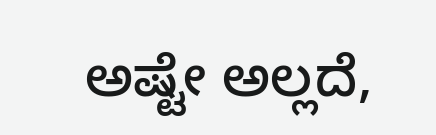ಅಷ್ಟೇ ಅಲ್ಲದೆ,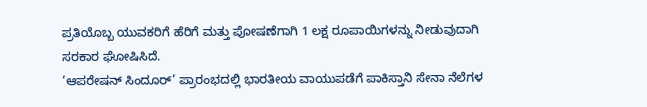ಪ್ರತಿಯೊಬ್ಬ ಯುವಕರಿಗೆ ಹೆರಿಗೆ ಮತ್ತು ಪೋಷಣೆಗಾಗಿ 1 ಲಕ್ಷ ರೂಪಾಯಿಗಳನ್ನು ನೀಡುವುದಾಗಿ ಸರಕಾರ ಘೋಷಿಸಿದೆ.
‘ಆಪರೇಷನ್ ಸಿಂದೂರ್’ ಪ್ರಾರಂಭದಲ್ಲಿ ಭಾರತೀಯ ವಾಯುಪಡೆಗೆ ಪಾಕಿಸ್ತಾನಿ ಸೇನಾ ನೆಲೆಗಳ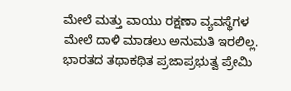ಮೇಲೆ ಮತ್ತು ವಾಯು ರಕ್ಷಣಾ ವ್ಯವಸ್ಥೆಗಳ ಮೇಲೆ ದಾಳಿ ಮಾಡಲು ಅನುಮತಿ ಇರಲಿಲ್ಲ.
ಭಾರತದ ತಥಾಕಥಿತ ಪ್ರಜಾಪ್ರಭುತ್ವ ಪ್ರೇಮಿ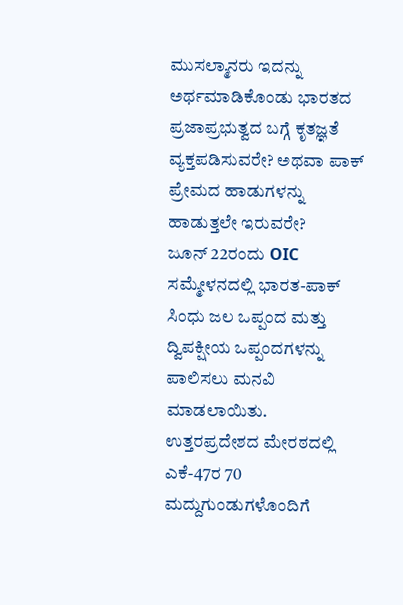ಮುಸಲ್ಮಾನರು ಇದನ್ನು ಅರ್ಥಮಾಡಿಕೊಂಡು ಭಾರತದ ಪ್ರಜಾಪ್ರಭುತ್ವದ ಬಗ್ಗೆ ಕೃತಜ್ಞತೆ ವ್ಯಕ್ತಪಡಿಸುವರೇ? ಅಥವಾ ಪಾಕ್ ಪ್ರೇಮದ ಹಾಡುಗಳನ್ನು ಹಾಡುತ್ತಲೇ ಇರುವರೇ?
ಜೂನ್ 22ರಂದು OIC ಸಮ್ಮೇಳನದಲ್ಲಿ ಭಾರತ-ಪಾಕ್ ಸಿಂಧು ಜಲ ಒಪ್ಪಂದ ಮತ್ತು ದ್ವಿಪಕ್ಷೀಯ ಒಪ್ಪಂದಗಳನ್ನು ಪಾಲಿಸಲು ಮನವಿ ಮಾಡಲಾಯಿತು.
ಉತ್ತರಪ್ರದೇಶದ ಮೇರಠದಲ್ಲಿ ಎಕೆ-47ರ 70 ಮದ್ದುಗುಂಡುಗಳೊಂದಿಗೆ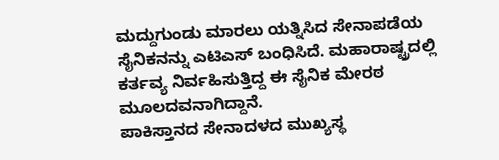ಮದ್ದುಗುಂಡು ಮಾರಲು ಯತ್ನಿಸಿದ ಸೇನಾಪಡೆಯ ಸೈನಿಕನನ್ನು ಎಟಿಎಸ್ ಬಂಧಿಸಿದೆ. ಮಹಾರಾಷ್ಟ್ರದಲ್ಲಿ ಕರ್ತವ್ಯ ನಿರ್ವಹಿಸುತ್ತಿದ್ದ ಈ ಸೈನಿಕ ಮೇರಠ ಮೂಲದವನಾಗಿದ್ದಾನೆ.
ಪಾಕಿಸ್ತಾನದ ಸೇನಾದಳದ ಮುಖ್ಯಸ್ಥ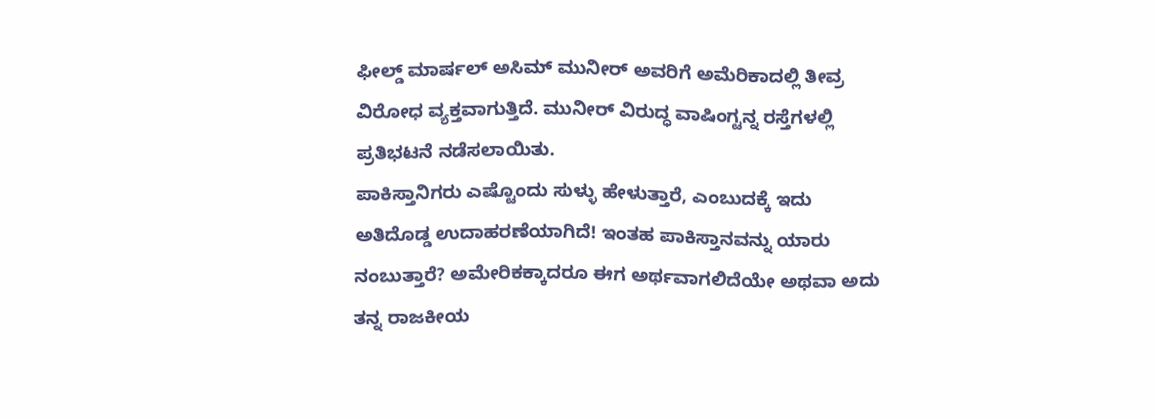ಫೀಲ್ಡ್ ಮಾರ್ಷಲ್ ಅಸಿಮ್ ಮುನೀರ್ ಅವರಿಗೆ ಅಮೆರಿಕಾದಲ್ಲಿ ತೀವ್ರ ವಿರೋಧ ವ್ಯಕ್ತವಾಗುತ್ತಿದೆ. ಮುನೀರ್ ವಿರುದ್ಧ ವಾಷಿಂಗ್ಟನ್ನ ರಸ್ತೆಗಳಲ್ಲಿ ಪ್ರತಿಭಟನೆ ನಡೆಸಲಾಯಿತು.
ಪಾಕಿಸ್ತಾನಿಗರು ಎಷ್ಟೊಂದು ಸುಳ್ಳು ಹೇಳುತ್ತಾರೆ, ಎಂಬುದಕ್ಕೆ ಇದು ಅತಿದೊಡ್ಡ ಉದಾಹರಣೆಯಾಗಿದೆ! ಇಂತಹ ಪಾಕಿಸ್ತಾನವನ್ನು ಯಾರು ನಂಬುತ್ತಾರೆ? ಅಮೇರಿಕಕ್ಕಾದರೂ ಈಗ ಅರ್ಥವಾಗಲಿದೆಯೇ ಅಥವಾ ಅದು ತನ್ನ ರಾಜಕೀಯ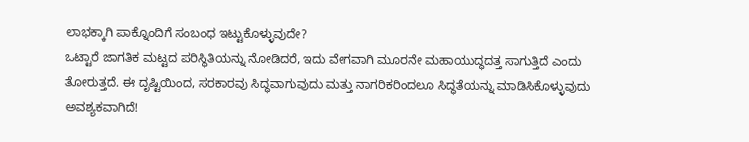ಲಾಭಕ್ಕಾಗಿ ಪಾಕ್ನೊಂದಿಗೆ ಸಂಬಂಧ ಇಟ್ಟುಕೊಳ್ಳುವುದೇ?
ಒಟ್ಟಾರೆ ಜಾಗತಿಕ ಮಟ್ಟದ ಪರಿಸ್ಥಿತಿಯನ್ನು ನೋಡಿದರೆ, ಇದು ವೇಗವಾಗಿ ಮೂರನೇ ಮಹಾಯುದ್ಧದತ್ತ ಸಾಗುತ್ತಿದೆ ಎಂದು ತೋರುತ್ತದೆ. ಈ ದೃಷ್ಟಿಯಿಂದ, ಸರಕಾರವು ಸಿದ್ಧವಾಗುವುದು ಮತ್ತು ನಾಗರಿಕರಿಂದಲೂ ಸಿದ್ಧತೆಯನ್ನು ಮಾಡಿಸಿಕೊಳ್ಳುವುದು ಅವಶ್ಯಕವಾಗಿದೆ!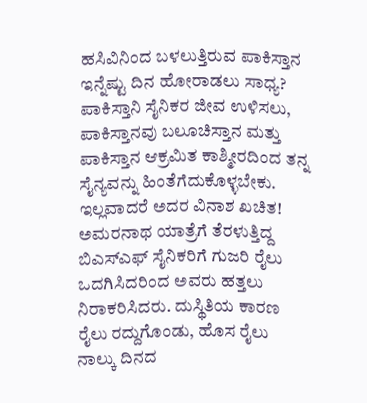ಹಸಿವಿನಿಂದ ಬಳಲುತ್ತಿರುವ ಪಾಕಿಸ್ತಾನ ಇನ್ನೆಷ್ಟು ದಿನ ಹೋರಾಡಲು ಸಾಧ್ಯ? ಪಾಕಿಸ್ತಾನಿ ಸೈನಿಕರ ಜೀವ ಉಳಿಸಲು, ಪಾಕಿಸ್ತಾನವು ಬಲೂಚಿಸ್ತಾನ ಮತ್ತು ಪಾಕಿಸ್ತಾನ ಆಕ್ರಮಿತ ಕಾಶ್ಮೀರದಿಂದ ತನ್ನ ಸೈನ್ಯವನ್ನು ಹಿಂತೆಗೆದುಕೊಳ್ಳಬೇಕು. ಇಲ್ಲವಾದರೆ ಅದರ ವಿನಾಶ ಖಚಿತ!
ಅಮರನಾಥ ಯಾತ್ರೆಗೆ ತೆರಳುತ್ತಿದ್ದ ಬಿಎಸ್ಎಫ್ ಸೈನಿಕರಿಗೆ ಗುಜರಿ ರೈಲು ಒದಗಿಸಿದರಿಂದ ಅವರು ಹತ್ತಲು ನಿರಾಕರಿಸಿದರು. ದುಸ್ಥಿತಿಯ ಕಾರಣ ರೈಲು ರದ್ದುಗೊಂಡು, ಹೊಸ ರೈಲು ನಾಲ್ಕು ದಿನದ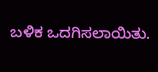ಬಳಿಕ ಒದಗಿಸಲಾಯಿತು.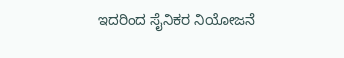ಇದರಿಂದ ಸೈನಿಕರ ನಿಯೋಜನೆ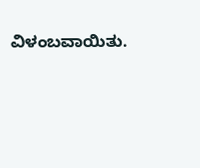ವಿಳಂಬವಾಯಿತು.